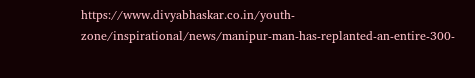https://www.divyabhaskar.co.in/youth-zone/inspirational/news/manipur-man-has-replanted-an-entire-300-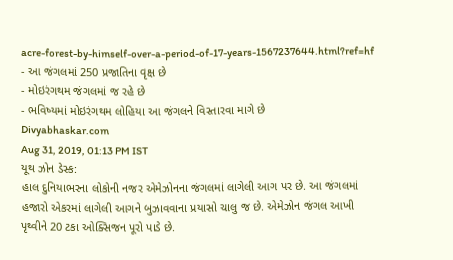acre-forest-by-himself-over-a-period-of-17-years-1567237644.html?ref=hf
- આ જંગલમાં 250 પ્રજાતિના વૃક્ષ છે
- મોઇરંગથમ જંગલમાં જ રહે છે
- ભવિષ્યમાં મોઇરંગથમ લોહિયા આ જંગલને વિસ્તારવા માગે છે
Divyabhaskar.com
Aug 31, 2019, 01:13 PM IST
યૂથ ઝોન ડેસ્ક:
હાલ દુનિયાભરના લોકોની નજર એમેઝોનના જંગલમાં લાગેલી આગ પર છે. આ જંગલમાં
હજારો એકરમાં લાગેલી આગને બુઝાવવાના પ્રયાસો ચાલુ જ છે. એમેઝોન જંગલ આખી
પૃથ્વીને 20 ટકા ઓક્સિજન પૂરો પાડે છે.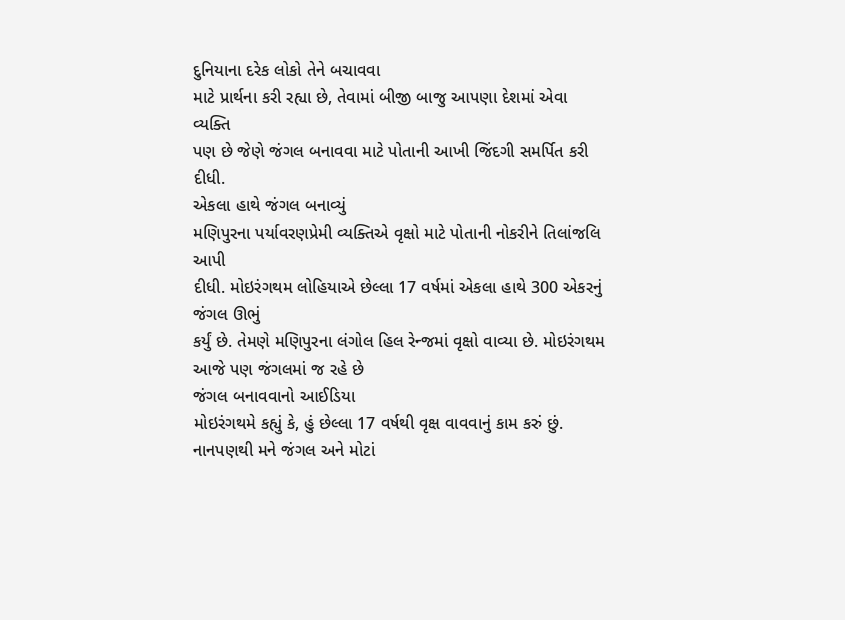દુનિયાના દરેક લોકો તેને બચાવવા
માટે પ્રાર્થના કરી રહ્યા છે, તેવામાં બીજી બાજુ આપણા દેશમાં એવા વ્યક્તિ
પણ છે જેણે જંગલ બનાવવા માટે પોતાની આખી જિંદગી સમર્પિત કરી દીધી.
એકલા હાથે જંગલ બનાવ્યું
મણિપુરના પર્યાવરણપ્રેમી વ્યક્તિએ વૃક્ષો માટે પોતાની નોકરીને તિલાંજલિ આપી
દીધી. મોઇરંગથમ લોહિયાએ છેલ્લા 17 વર્ષમાં એકલા હાથે 300 એકરનું જંગલ ઊભું
કર્યું છે. તેમણે મણિપુરના લંગોલ હિલ રેન્જમાં વૃક્ષો વાવ્યા છે. મોઇરંગથમ
આજે પણ જંગલમાં જ રહે છે
જંગલ બનાવવાનો આઈડિયા
મોઇરંગથમે કહ્યું કે, હું છેલ્લા 17 વર્ષથી વૃક્ષ વાવવાનું કામ કરું છું.
નાનપણથી મને જંગલ અને મોટાં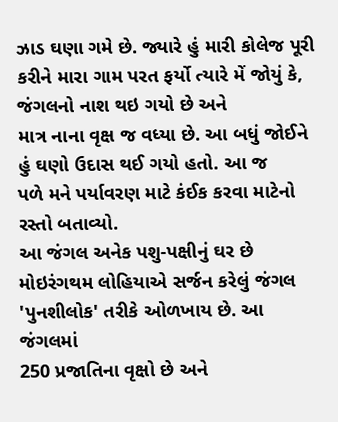ઝાડ ઘણા ગમે છે. જ્યારે હું મારી કોલેજ પૂરી
કરીને મારા ગામ પરત ફર્યો ત્યારે મેં જોયું કે, જંગલનો નાશ થઇ ગયો છે અને
માત્ર નાના વૃક્ષ જ વધ્યા છે. આ બધું જોઈને હું ઘણો ઉદાસ થઈ ગયો હતો. આ જ
પળે મને પર્યાવરણ માટે કંઈક કરવા માટેનો રસ્તો બતાવ્યો.
આ જંગલ અનેક પશુ-પક્ષીનું ઘર છે
મોઇરંગથમ લોહિયાએ સર્જન કરેલું જંગલ 'પુનશીલોક' તરીકે ઓળખાય છે. આ જંગલમાં
250 પ્રજાતિના વૃક્ષો છે અને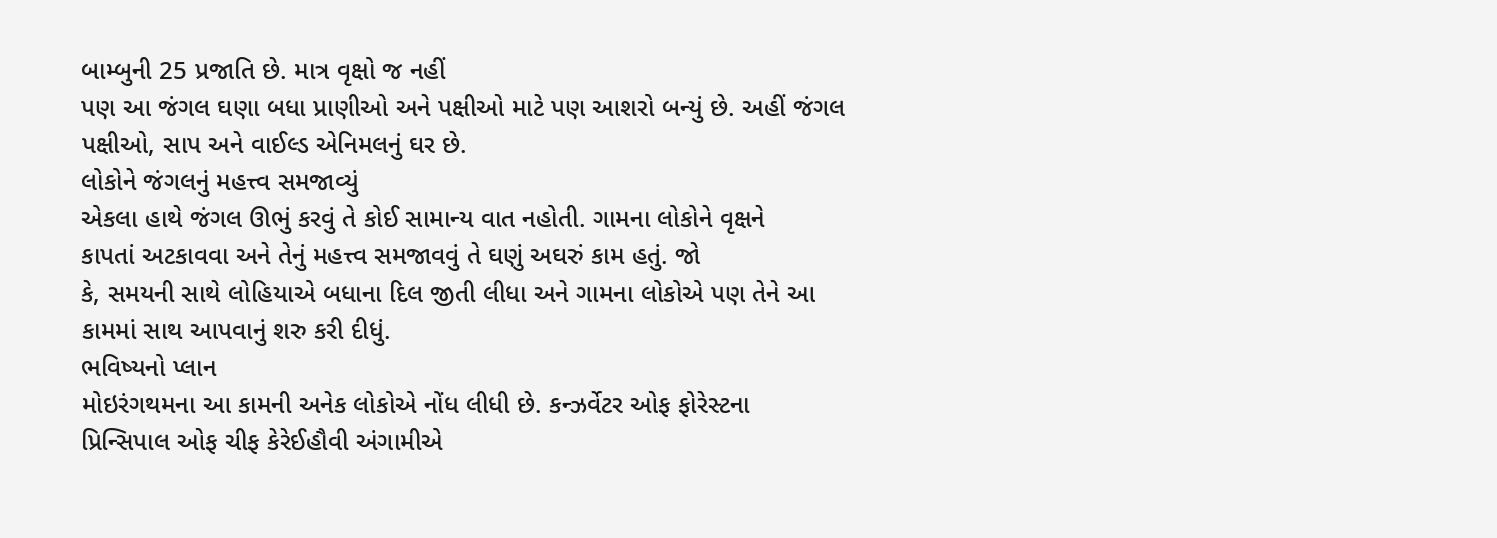બામ્બુની 25 પ્રજાતિ છે. માત્ર વૃક્ષો જ નહીં
પણ આ જંગલ ઘણા બધા પ્રાણીઓ અને પક્ષીઓ માટે પણ આશરો બન્યું છે. અહીં જંગલ
પક્ષીઓ, સાપ અને વાઈલ્ડ એનિમલનું ઘર છે.
લોકોને જંગલનું મહત્ત્વ સમજાવ્યું
એકલા હાથે જંગલ ઊભું કરવું તે કોઈ સામાન્ય વાત નહોતી. ગામના લોકોને વૃક્ષને
કાપતાં અટકાવવા અને તેનું મહત્ત્વ સમજાવવું તે ઘણું અઘરું કામ હતું. જો
કે, સમયની સાથે લોહિયાએ બધાના દિલ જીતી લીધા અને ગામના લોકોએ પણ તેને આ
કામમાં સાથ આપવાનું શરુ કરી દીધું.
ભવિષ્યનો પ્લાન
મોઇરંગથમના આ કામની અનેક લોકોએ નોંધ લીધી છે. કન્ઝર્વેટર ઓફ ફોરેસ્ટના
પ્રિન્સિપાલ ઓફ ચીફ કેરેઈહૌવી અંગામીએ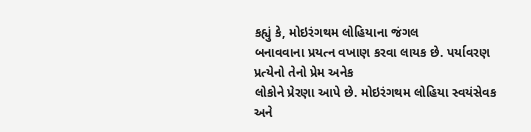કહ્યું કે, મોઇરંગથમ લોહિયાના જંગલ
બનાવવાના પ્રયત્ન વખાણ કરવા લાયક છે. પર્યાવરણ પ્રત્યેનો તેનો પ્રેમ અનેક
લોકોને પ્રેરણા આપે છે. મોઇરંગથમ લોહિયા સ્વયંસેવક અને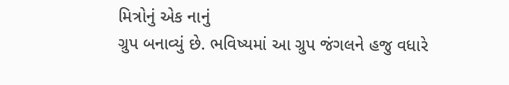મિત્રોનું એક નાનું
ગ્રુપ બનાવ્યું છે. ભવિષ્યમાં આ ગ્રુપ જંગલને હજુ વધારે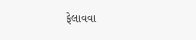ફેલાવવા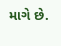માગે છે.